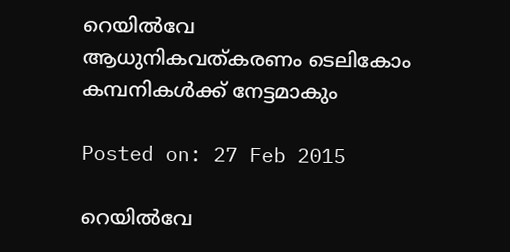റെയില്‍വേ ആധുനികവത്കരണം ടെലികോം കമ്പനികള്‍ക്ക് നേട്ടമാകും

Posted on: 27 Feb 2015

റെയില്‍വേ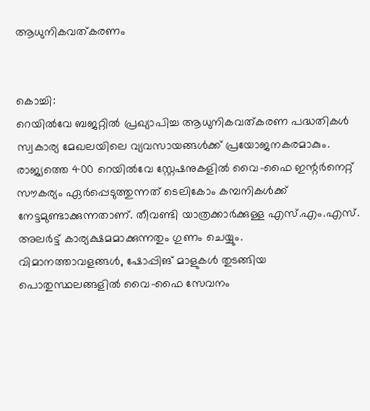ആധുനികവത്കരണം


കൊച്ചി:
റെയില്‍വേ ബജറ്റില്‍ പ്രഖ്യാപിച്ച ആധുനികവത്കരണ പദ്ധതികള്‍ സ്വകാര്യ മേഖലയിലെ വ്യവസായങ്ങള്‍ക്ക് പ്രയോജനകരമാകും. രാജ്യത്തെ 400 റെയില്‍വേ സ്റ്റേഷനുകളില്‍ വൈ-ഫൈ ഇന്റര്‍നെറ്റ് സൗകര്യം ഏര്‍പ്പെടുത്തുന്നത് ടെലികോം കമ്പനികള്‍ക്ക് നേട്ടമുണ്ടാക്കുന്നതാണ്. തീവണ്ടി യാത്രക്കാര്‍ക്കുള്ള എസ്.എം.എസ്. അലര്‍ട്ട് കാര്യക്ഷമമാക്കുന്നതും ഗുണം ചെയ്യും.
വിമാനത്താവളങ്ങള്‍, ഷോപ്പിങ് മാളുകള്‍ തുടങ്ങിയ പൊതുസ്ഥലങ്ങളില്‍ വൈ-ഫൈ സേവനം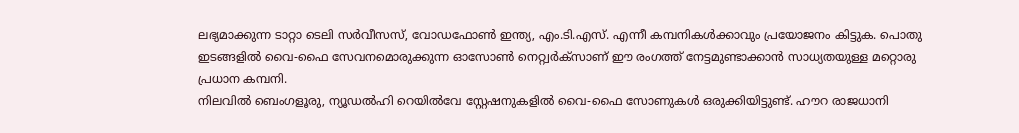ലഭ്യമാക്കുന്ന ടാറ്റാ ടെലി സര്‍വീസസ്, വോഡഫോണ്‍ ഇന്ത്യ, എം.ടി.എസ്. എന്നീ കമ്പനികള്‍ക്കാവും പ്രയോജനം കിട്ടുക. പൊതു ഇടങ്ങളില്‍ വൈ-ഫൈ സേവനമൊരുക്കുന്ന ഓസോണ്‍ നെറ്റ്വര്‍ക്‌സാണ് ഈ രംഗത്ത് നേട്ടമുണ്ടാക്കാന്‍ സാധ്യതയുള്ള മറ്റൊരു പ്രധാന കമ്പനി.
നിലവില്‍ ബെംഗളൂരു, ന്യൂഡല്‍ഹി റെയില്‍വേ സ്റ്റേഷനുകളില്‍ വൈ-ഫൈ സോണുകള്‍ ഒരുക്കിയിട്ടുണ്ട്. ഹൗറ രാജധാനി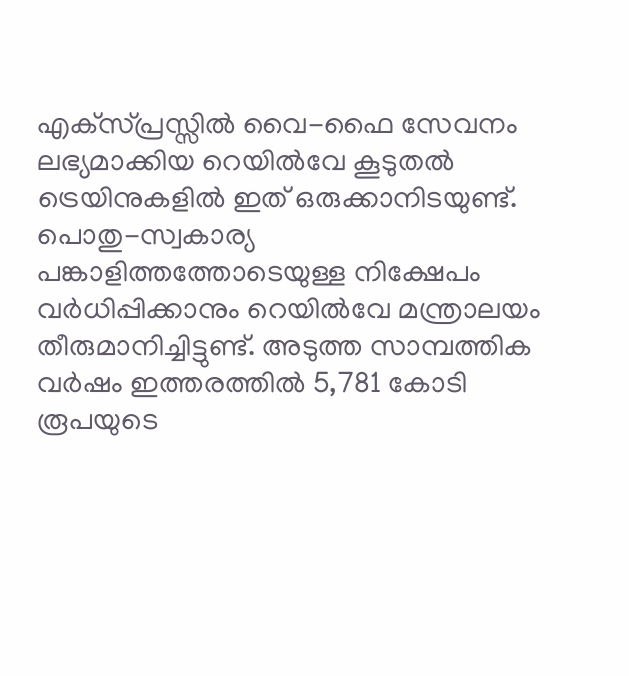എക്‌സ്പ്രസ്സില്‍ വൈ-ഫൈ സേവനം ലഭ്യമാക്കിയ റെയില്‍വേ കൂടുതല്‍ ട്രെയിനുകളില്‍ ഇത് ഒരുക്കാനിടയുണ്ട്.
പൊതു-സ്വകാര്യ പങ്കാളിത്തത്തോടെയുള്ള നിക്ഷേപം വര്‍ധിപ്പിക്കാനും റെയില്‍വേ മന്ത്രാലയം തീരുമാനിച്ചിട്ടുണ്ട്. അടുത്ത സാമ്പത്തിക വര്‍ഷം ഇത്തരത്തില്‍ 5,781 കോടി രൂപയുടെ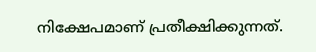നിക്ഷേപമാണ് പ്രതീക്ഷിക്കുന്നത്.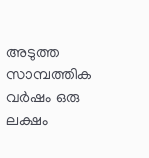അടുത്ത സാമ്പത്തിക വര്‍ഷം ഒരു ലക്ഷം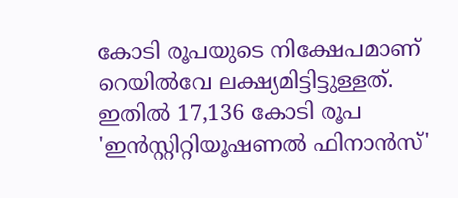കോടി രൂപയുടെ നിക്ഷേപമാണ് റെയില്‍വേ ലക്ഷ്യമിട്ടിട്ടുള്ളത്. ഇതില്‍ 17,136 കോടി രൂപ 'ഇന്‍സ്റ്റിറ്റിയൂഷണല്‍ ഫിനാന്‍സ്'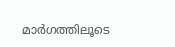മാര്‍ഗത്തിലൂടെ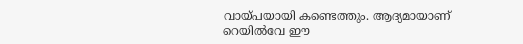വായ്പയായി കണ്ടെത്തും. ആദ്യമായാണ് റെയില്‍വേ ഈ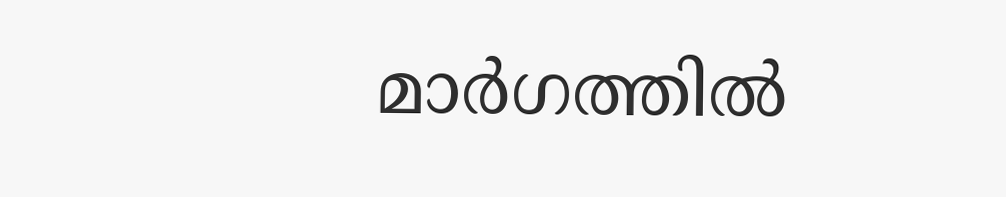മാര്‍ഗത്തില്‍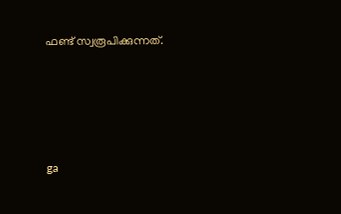ഫണ്ട് സ്വരൂപിക്കുന്നത്.





ga